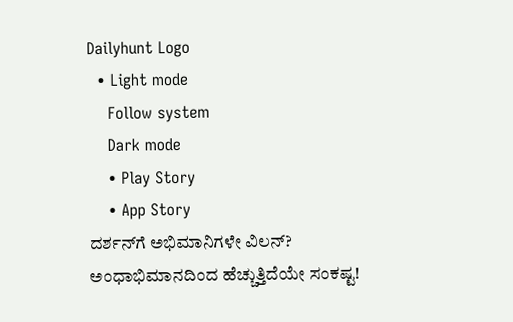Dailyhunt Logo
  • Light mode
    Follow system
    Dark mode
    • Play Story
    • App Story
ದರ್ಶನ್‌ಗೆ ಅಭಿಮಾನಿಗಳೇ ವಿಲನ್? ಅಂಧಾಭಿಮಾನದಿಂದ ಹೆಚ್ಚುತ್ತಿದೆಯೇ ಸಂಕಷ್ಟ!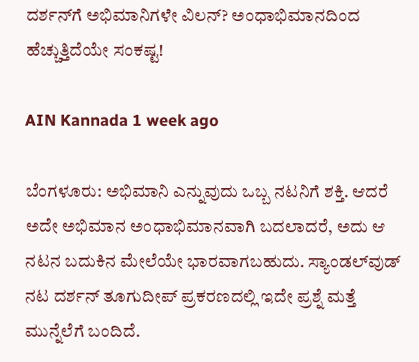ದರ್ಶನ್‌ಗೆ ಅಭಿಮಾನಿಗಳೇ ವಿಲನ್? ಅಂಧಾಭಿಮಾನದಿಂದ ಹೆಚ್ಚುತ್ತಿದೆಯೇ ಸಂಕಷ್ಟ!

AIN Kannada 1 week ago

ಬೆಂಗಳೂರು: ಅಭಿಮಾನಿ ಎನ್ನುವುದು ಒಬ್ಬ ನಟನಿಗೆ ಶಕ್ತಿ. ಆದರೆ ಅದೇ ಅಭಿಮಾನ ಅಂಧಾಭಿಮಾನವಾಗಿ ಬದಲಾದರೆ, ಅದು ಆ ನಟನ ಬದುಕಿನ ಮೇಲೆಯೇ ಭಾರವಾಗಬಹುದು. ಸ್ಯಾಂಡಲ್‌ವುಡ್ ನಟ ದರ್ಶನ್ ತೂಗುದೀಪ್ ಪ್ರಕರಣದಲ್ಲಿ ಇದೇ ಪ್ರಶ್ನೆ ಮತ್ತೆ ಮುನ್ನೆಲೆಗೆ ಬಂದಿದೆ.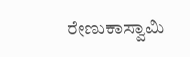ರೇಣುಕಾಸ್ವಾಮಿ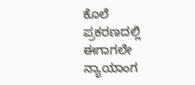ಕೊಲೆ ಪ್ರಕರಣದಲ್ಲಿ ಈಗಾಗಲೇ ನ್ಯಾಯಾಂಗ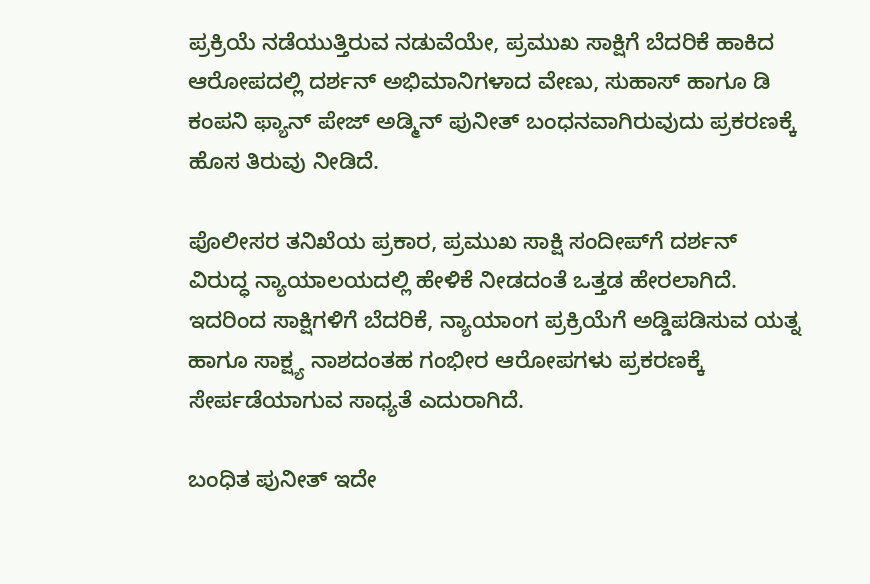ಪ್ರಕ್ರಿಯೆ ನಡೆಯುತ್ತಿರುವ ನಡುವೆಯೇ, ಪ್ರಮುಖ ಸಾಕ್ಷಿಗೆ ಬೆದರಿಕೆ ಹಾಕಿದ ಆರೋಪದಲ್ಲಿ ದರ್ಶನ್ ಅಭಿಮಾನಿಗಳಾದ ವೇಣು, ಸುಹಾಸ್ ಹಾಗೂ ಡಿ ಕಂಪನಿ ಫ್ಯಾನ್ ಪೇಜ್ ಅಡ್ಮಿನ್ ಪುನೀತ್ ಬಂಧನವಾಗಿರುವುದು ಪ್ರಕರಣಕ್ಕೆ ಹೊಸ ತಿರುವು ನೀಡಿದೆ.

ಪೊಲೀಸರ ತನಿಖೆಯ ಪ್ರಕಾರ, ಪ್ರಮುಖ ಸಾಕ್ಷಿ ಸಂದೀಪ್‌ಗೆ ದರ್ಶನ್ ವಿರುದ್ಧ ನ್ಯಾಯಾಲಯದಲ್ಲಿ ಹೇಳಿಕೆ ನೀಡದಂತೆ ಒತ್ತಡ ಹೇರಲಾಗಿದೆ. ಇದರಿಂದ ಸಾಕ್ಷಿಗಳಿಗೆ ಬೆದರಿಕೆ, ನ್ಯಾಯಾಂಗ ಪ್ರಕ್ರಿಯೆಗೆ ಅಡ್ಡಿಪಡಿಸುವ ಯತ್ನ ಹಾಗೂ ಸಾಕ್ಷ್ಯ ನಾಶದಂತಹ ಗಂಭೀರ ಆರೋಪಗಳು ಪ್ರಕರಣಕ್ಕೆ ಸೇರ್ಪಡೆಯಾಗುವ ಸಾಧ್ಯತೆ ಎದುರಾಗಿದೆ.

ಬಂಧಿತ ಪುನೀತ್ ಇದೇ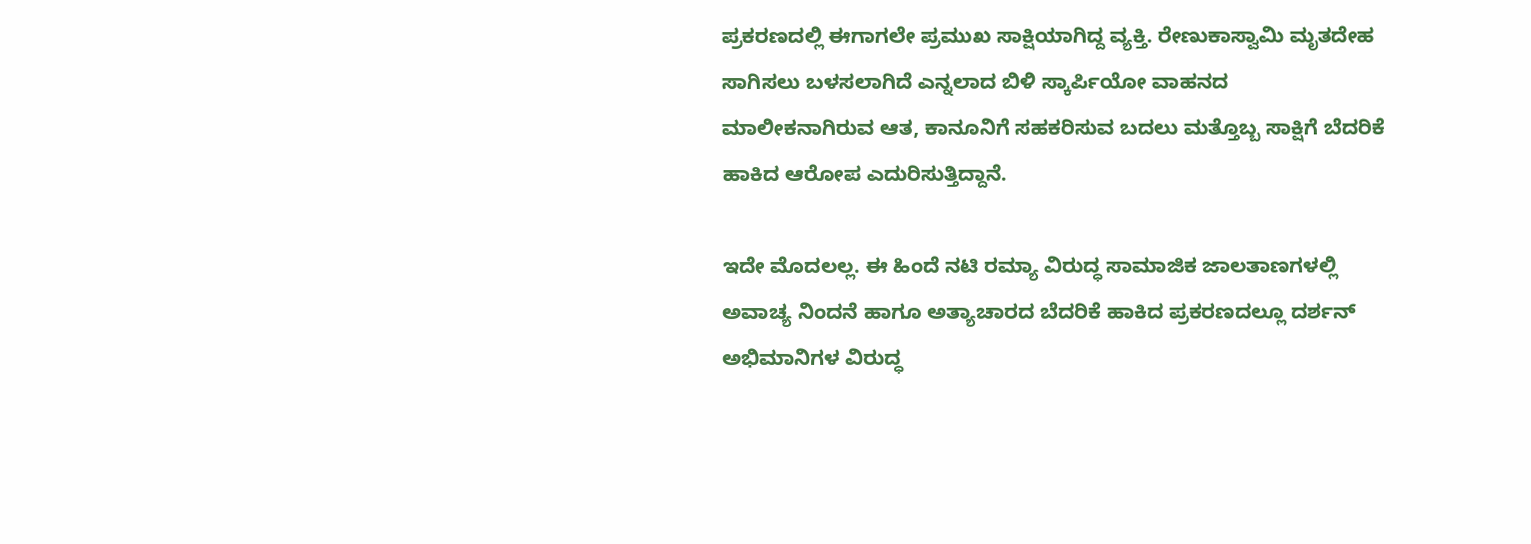ಪ್ರಕರಣದಲ್ಲಿ ಈಗಾಗಲೇ ಪ್ರಮುಖ ಸಾಕ್ಷಿಯಾಗಿದ್ದ ವ್ಯಕ್ತಿ. ರೇಣುಕಾಸ್ವಾಮಿ ಮೃತದೇಹ ಸಾಗಿಸಲು ಬಳಸಲಾಗಿದೆ ಎನ್ನಲಾದ ಬಿಳಿ ಸ್ಕಾರ್ಪಿಯೋ ವಾಹನದ ಮಾಲೀಕನಾಗಿರುವ ಆತ, ಕಾನೂನಿಗೆ ಸಹಕರಿಸುವ ಬದಲು ಮತ್ತೊಬ್ಬ ಸಾಕ್ಷಿಗೆ ಬೆದರಿಕೆ ಹಾಕಿದ ಆರೋಪ ಎದುರಿಸುತ್ತಿದ್ದಾನೆ.

ಇದೇ ಮೊದಲಲ್ಲ. ಈ ಹಿಂದೆ ನಟಿ ರಮ್ಯಾ ವಿರುದ್ಧ ಸಾಮಾಜಿಕ ಜಾಲತಾಣಗಳಲ್ಲಿ ಅವಾಚ್ಯ ನಿಂದನೆ ಹಾಗೂ ಅತ್ಯಾಚಾರದ ಬೆದರಿಕೆ ಹಾಕಿದ ಪ್ರಕರಣದಲ್ಲೂ ದರ್ಶನ್ ಅಭಿಮಾನಿಗಳ ವಿರುದ್ಧ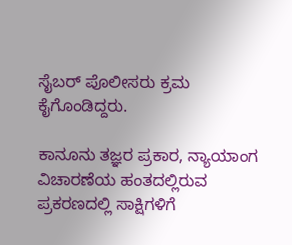ಸೈಬರ್ ಪೊಲೀಸರು ಕ್ರಮ ಕೈಗೊಂಡಿದ್ದರು.

ಕಾನೂನು ತಜ್ಞರ ಪ್ರಕಾರ, ನ್ಯಾಯಾಂಗ ವಿಚಾರಣೆಯ ಹಂತದಲ್ಲಿರುವ ಪ್ರಕರಣದಲ್ಲಿ ಸಾಕ್ಷಿಗಳಿಗೆ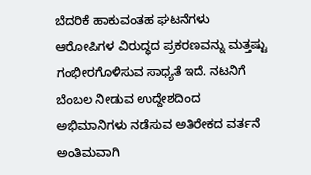ಬೆದರಿಕೆ ಹಾಕುವಂತಹ ಘಟನೆಗಳು ಆರೋಪಿಗಳ ವಿರುದ್ಧದ ಪ್ರಕರಣವನ್ನು ಮತ್ತಷ್ಟು ಗಂಭೀರಗೊಳಿಸುವ ಸಾಧ್ಯತೆ ಇದೆ. ನಟನಿಗೆ ಬೆಂಬಲ ನೀಡುವ ಉದ್ದೇಶದಿಂದ ಅಭಿಮಾನಿಗಳು ನಡೆಸುವ ಅತಿರೇಕದ ವರ್ತನೆ ಅಂತಿಮವಾಗಿ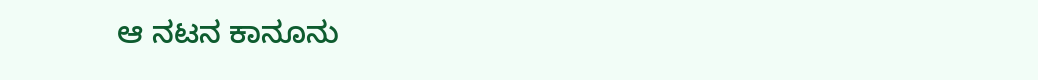ಆ ನಟನ ಕಾನೂನು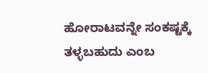ಹೋರಾಟವನ್ನೇ ಸಂಕಷ್ಟಕ್ಕೆ ತಳ್ಳಬಹುದು ಎಂಬ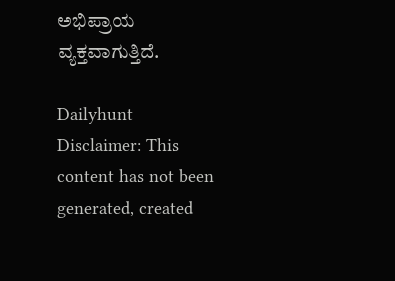ಅಭಿಪ್ರಾಯ ವ್ಯಕ್ತವಾಗುತ್ತಿದೆ.

Dailyhunt
Disclaimer: This content has not been generated, created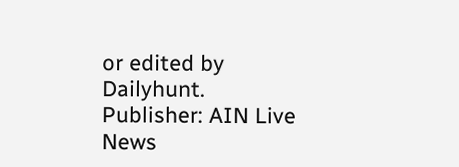or edited by Dailyhunt. Publisher: AIN Live News